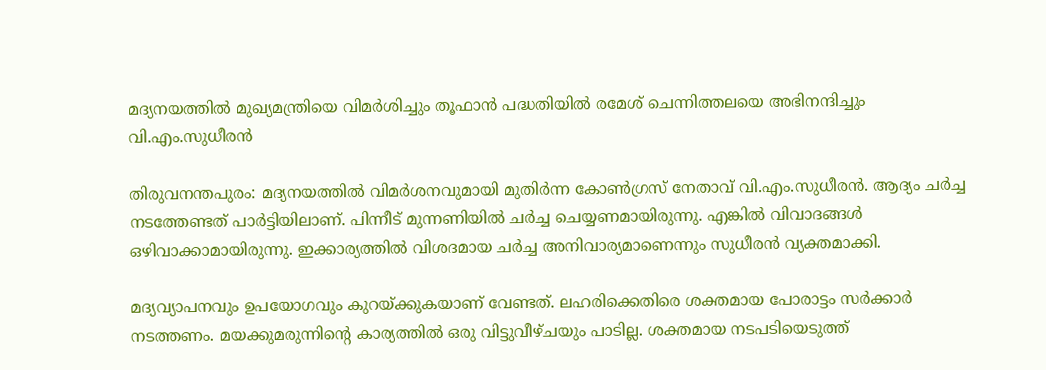മദ്യനയത്തില്‍ മുഖ്യമന്ത്രിയെ വിമര്‍ശിച്ചും തൂഫാന്‍ പദ്ധതിയിൽ രമേശ് ചെന്നിത്തലയെ അഭിനന്ദിച്ചും വി.എം.സുധീരന്‍

തിരുവനന്തപുരം: മദ്യനയത്തില്‍ വിമര്‍ശനവുമായി മുതിര്‍ന്ന കോണ്‍ഗ്രസ് നേതാവ് വി.എം.സുധീരന്‍. ആദ്യം ചര്‍ച്ച നടത്തേണ്ടത് പാര്‍ട്ടിയിലാണ്. പിന്നീട് മുന്നണിയില്‍ ചര്‍ച്ച ചെയ്യണമായിരുന്നു. എങ്കില്‍ വിവാദങ്ങള്‍ ഒഴിവാക്കാമായിരുന്നു. ഇക്കാര്യത്തില്‍ വിശദമായ ചര്‍ച്ച അനിവാര്യമാണെന്നും സുധീരന്‍ വ്യക്തമാക്കി.

മദ്യവ്യാപനവും ഉപയോഗവും കുറയ്ക്കുകയാണ് വേണ്ടത്. ലഹരിക്കെതിരെ ശക്തമായ പോരാട്ടം സര്‍ക്കാര്‍ നടത്തണം. മയക്കുമരുന്നിന്‍റെ കാര്യത്തില്‍ ഒരു വിട്ടുവീഴ്ചയും പാടില്ല. ശക്തമായ നടപടിയെടുത്ത്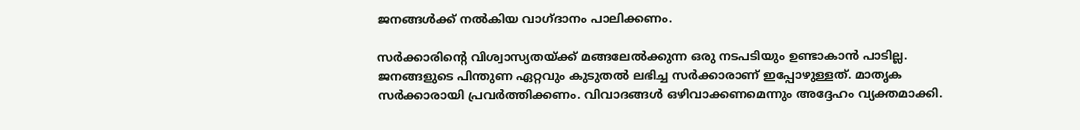ജനങ്ങള്‍ക്ക് നല്‍കിയ വാഗ്ദാനം പാലിക്കണം.

സര്‍ക്കാരിന്റെ വിശ്വാസ്യതയ്ക്ക് മങ്ങലേല്‍ക്കുന്ന ഒരു നടപടിയും ഉണ്ടാകാന്‍ പാടില്ല. ജനങ്ങളുടെ പിന്തുണ ഏറ്റവും കുടുതല്‍ ലഭിച്ച സര്‍ക്കാരാണ് ഇപ്പോഴുള്ളത്. മാതൃക സര്‍ക്കാരായി പ്രവര്‍ത്തിക്കണം. വിവാദങ്ങള്‍ ഒഴിവാക്കണമെന്നും അദ്ദേഹം വ്യക്തമാക്കി.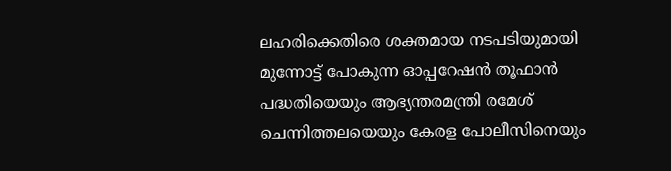ലഹരിക്കെതിരെ ശക്തമായ നടപടിയുമായി മുന്നോട്ട് പോകുന്ന ഓപ്പറേഷന്‍ തൂഫാന്‍ പദ്ധതിയെയും ആഭ്യന്തരമന്ത്രി രമേശ് ചെന്നിത്തലയെയും കേരള പോലീസിനെയും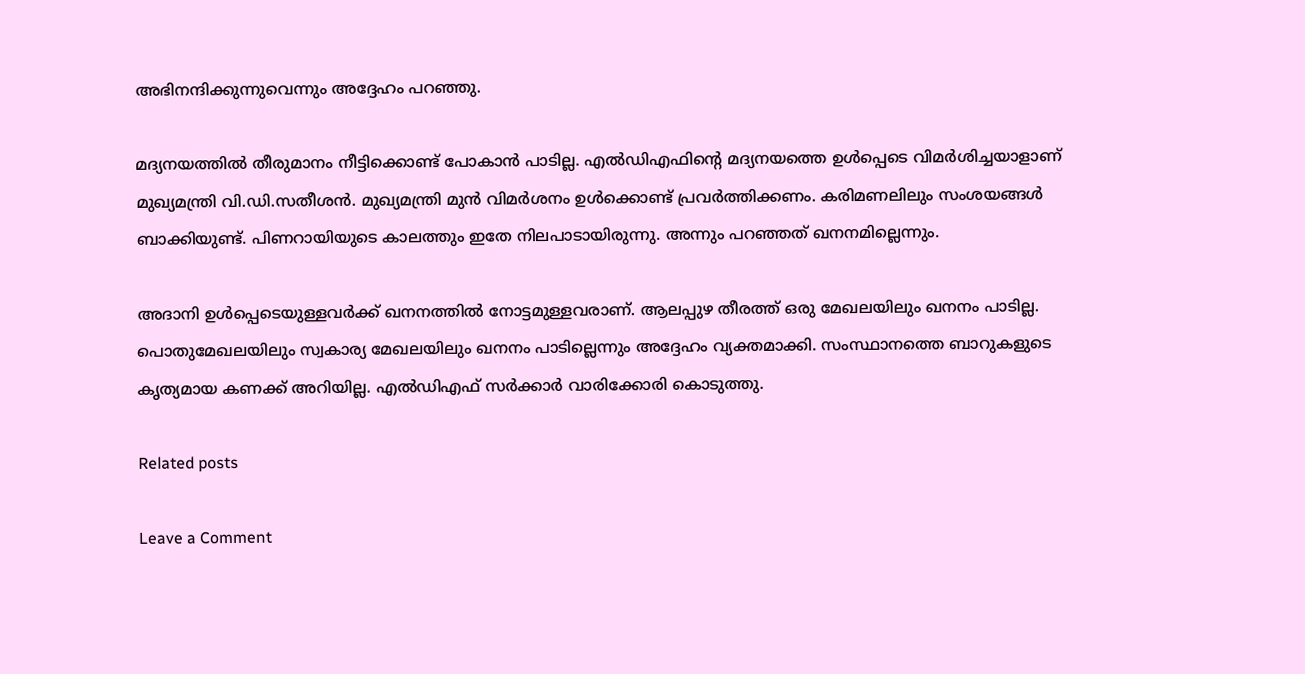അഭിനന്ദിക്കുന്നുവെന്നും അദ്ദേഹം പറഞ്ഞു.

മദ്യനയത്തില്‍ തീരുമാനം നീട്ടിക്കൊണ്ട് പോകാന്‍ പാടില്ല. എല്‍ഡിഎഫിന്റെ മദ്യനയത്തെ ഉള്‍പ്പെടെ വിമര്‍ശിച്ചയാളാണ് മുഖ്യമന്ത്രി വി.ഡി.സതീശന്‍. മുഖ്യമന്ത്രി മുന്‍ വിമര്‍ശനം ഉള്‍ക്കൊണ്ട് പ്രവര്‍ത്തിക്കണം. കരിമണലിലും സംശയങ്ങള്‍ ബാക്കിയുണ്ട്. പിണറായിയുടെ കാലത്തും ഇതേ നിലപാടായിരുന്നു. അന്നും പറഞ്ഞത് ഖനനമില്ലെന്നും.

അദാനി ഉള്‍പ്പെടെയുള്ളവര്‍ക്ക് ഖനനത്തില്‍ നോട്ടമുള്ളവരാണ്. ആലപ്പുഴ തീരത്ത് ഒരു മേഖലയിലും ഖനനം പാടില്ല. പൊതുമേഖലയിലും സ്വകാര്യ മേഖലയിലും ഖനനം പാടില്ലെന്നും അദ്ദേഹം വ്യക്തമാക്കി. സംസ്ഥാനത്തെ ബാറുകളുടെ കൃത്യമായ കണക്ക് അറിയില്ല. എല്‍ഡിഎഫ് സര്‍ക്കാര്‍ വാരിക്കോരി കൊടുത്തു.

Related posts

Leave a Comment